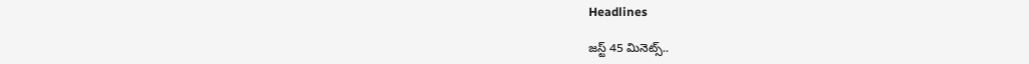Headlines

జస్ట్‌ 45 మినెట్స్..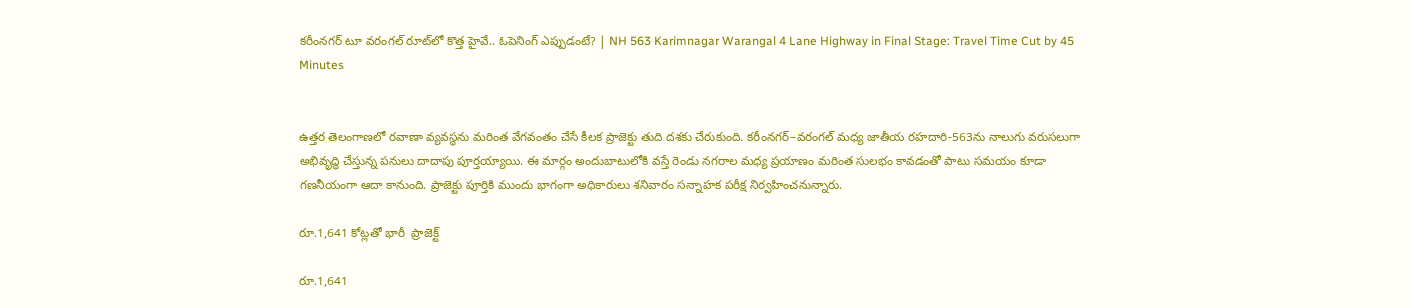కరీంనగర్ టూ వరంగల్ రూట్‌లో కొత్త హైవే.. ఓపెనింగ్ ఎప్పుడంటే? | NH 563 Karimnagar Warangal 4 Lane Highway in Final Stage: Travel Time Cut by 45 Minutes


ఉత్తర తెలంగాణలో రవాణా వ్యవస్థను మరింత వేగవంతం చేసే కీలక ప్రాజెక్టు తుది దశకు చేరుకుంది. కరీంనగర్‌–వరంగల్‌ మధ్య జాతీయ రహదారి-563ను నాలుగు వరుసలుగా అభివృద్ధి చేస్తున్న పనులు దాదాపు పూర్తయ్యాయి. ఈ మార్గం అందుబాటులోకి వస్తే రెండు నగరాల మధ్య ప్రయాణం మరింత సులభం కావడంతో పాటు సమయం కూడా గణనీయంగా ఆదా కానుంది. ప్రాజెక్టు పూర్తికి ముందు భాగంగా అధికారులు శనివారం సన్నాహక పరీక్ష నిర్వహించనున్నారు.

రూ.1,641 కోట్లతో భారీ  ప్రాజెక్ట్

రూ.1,641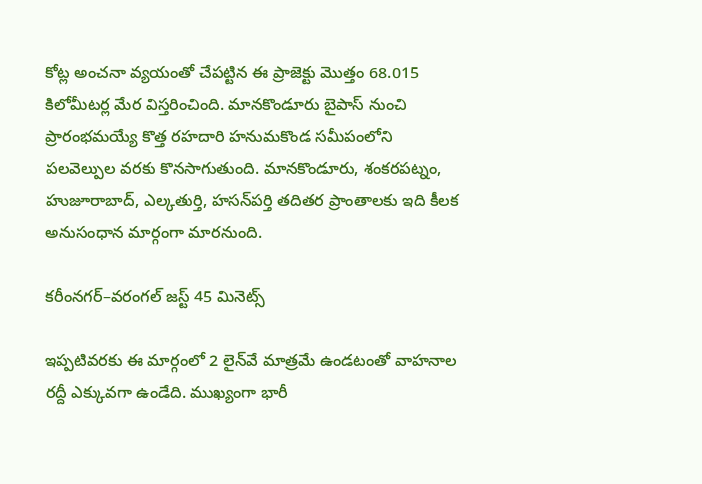కోట్ల అంచనా వ్యయంతో చేపట్టిన ఈ ప్రాజెక్టు మొత్తం 68.015 కిలోమీటర్ల మేర విస్తరించింది. మానకొండూరు బైపాస్‌ నుంచి ప్రారంభమయ్యే కొత్త రహదారి హనుమకొండ సమీపంలోని పలవెల్పుల వరకు కొనసాగుతుంది. మానకొండూరు, శంకరపట్నం, హుజూరాబాద్‌, ఎల్కతుర్తి, హసన్‌పర్తి తదితర ప్రాంతాలకు ఇది కీలక అనుసంధాన మార్గంగా మారనుంది.

కరీంనగర్‌–వరంగల్‌ జస్ట్ 45 మినెట్స్

ఇప్పటివరకు ఈ మార్గంలో 2 లైన్‌వే మాత్రమే ఉండటంతో వాహనాల రద్దీ ఎక్కువగా ఉండేది. ముఖ్యంగా భారీ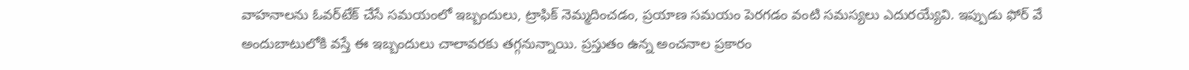వాహనాలను ఓవర్‌టేక్‌ చేసే సమయంలో ఇబ్బందులు, ట్రాఫిక్‌ నెమ్మదించడం, ప్రయాణ సమయం పెరగడం వంటి సమస్యలు ఎదురయ్యేవి. ఇప్పుడు ఫోర్ వే అందుబాటులోకి వస్తే ఈ ఇబ్బందులు చాలావరకు తగ్గనున్నాయి. ప్రస్తుతం ఉన్న అంచనాల ప్రకారం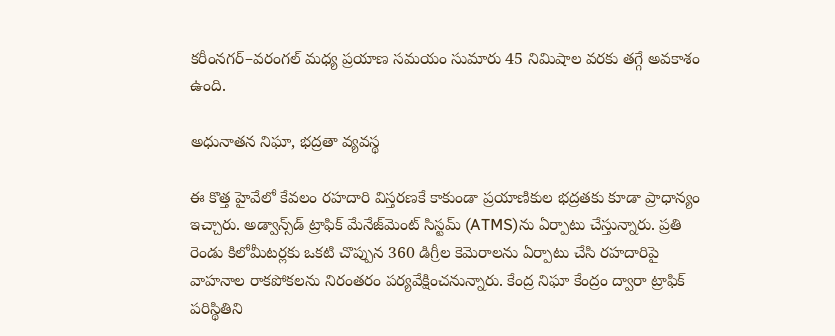కరీంనగర్‌–వరంగల్‌ మధ్య ప్రయాణ సమయం సుమారు 45 నిమిషాల వరకు తగ్గే అవకాశం ఉంది.

అధునాతన నిఘా, భద్రతా వ్యవస్థ

ఈ కొత్త హైవేలో కేవలం రహదారి విస్తరణకే కాకుండా ప్రయాణికుల భద్రతకు కూడా ప్రాధాన్యం ఇచ్చారు. అడ్వాన్స్‌డ్‌ ట్రాఫిక్‌ మేనేజ్‌మెంట్‌ సిస్టమ్‌ (ATMS)ను ఏర్పాటు చేస్తున్నారు. ప్రతి రెండు కిలోమీటర్లకు ఒకటి చొప్పున 360 డిగ్రీల కెమెరాలను ఏర్పాటు చేసి రహదారిపై వాహనాల రాకపోకలను నిరంతరం పర్యవేక్షించనున్నారు. కేంద్ర నిఘా కేంద్రం ద్వారా ట్రాఫిక్‌ పరిస్థితిని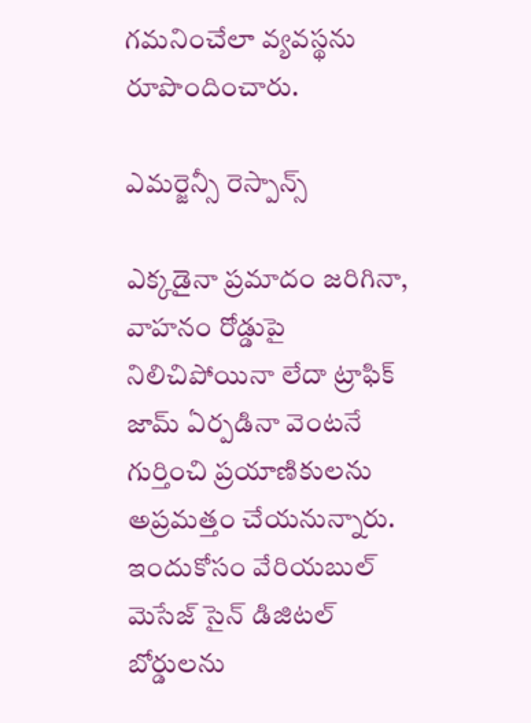గమనించేలా వ్యవస్థను రూపొందించారు.

ఎమర్జెన్సీ రెస్పాన్స్

ఎక్కడైనా ప్రమాదం జరిగినా, వాహనం రోడ్డుపై నిలిచిపోయినా లేదా ట్రాఫిక్‌ జామ్‌ ఏర్పడినా వెంటనే గుర్తించి ప్రయాణికులను అప్రమత్తం చేయనున్నారు. ఇందుకోసం వేరియబుల్‌ మెసేజ్‌ సైన్‌ డిజిటల్‌ బోర్డులను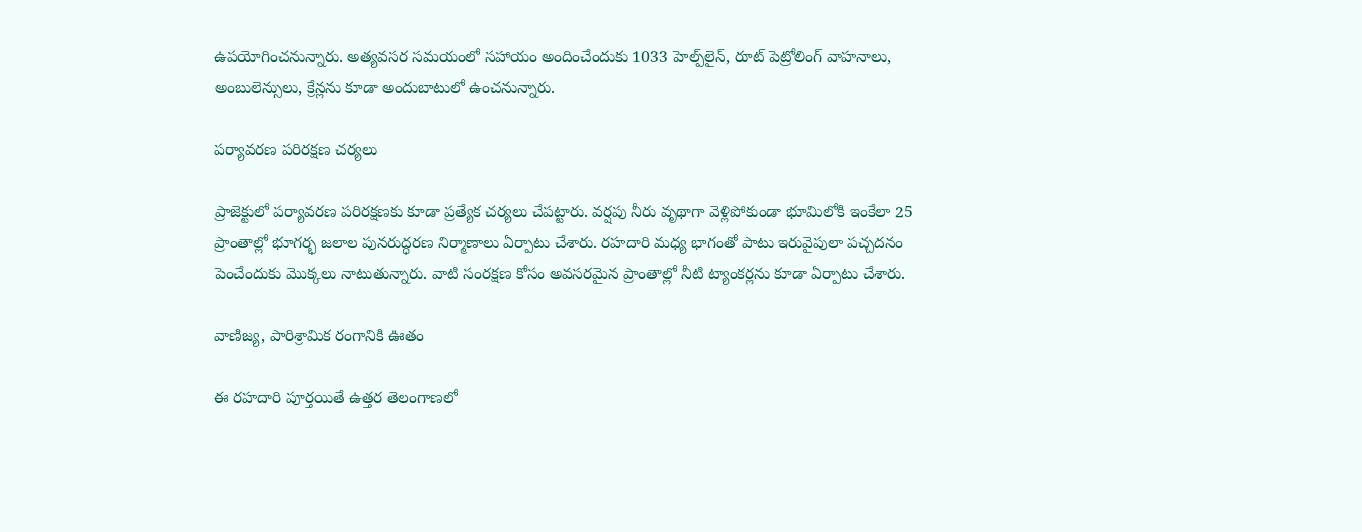ఉపయోగించనున్నారు. అత్యవసర సమయంలో సహాయం అందించేందుకు 1033 హెల్ప్‌లైన్‌, రూట్‌ పెట్రోలింగ్‌ వాహనాలు, అంబులెన్సులు, క్రేన్లను కూడా అందుబాటులో ఉంచనున్నారు.

పర్యావరణ పరిరక్షణ చర్యలు

ప్రాజెక్టులో పర్యావరణ పరిరక్షణకు కూడా ప్రత్యేక చర్యలు చేపట్టారు. వర్షపు నీరు వృథాగా వెళ్లిపోకుండా భూమిలోకి ఇంకేలా 25 ప్రాంతాల్లో భూగర్భ జలాల పునరుద్ధరణ నిర్మాణాలు ఏర్పాటు చేశారు. రహదారి మధ్య భాగంతో పాటు ఇరువైపులా పచ్చదనం పెంచేందుకు మొక్కలు నాటుతున్నారు. వాటి సంరక్షణ కోసం అవసరమైన ప్రాంతాల్లో నీటి ట్యాంకర్లను కూడా ఏర్పాటు చేశారు.

వాణిజ్య, పారిశ్రామిక రంగానికి ఊతం

ఈ రహదారి పూర్తయితే ఉత్తర తెలంగాణలో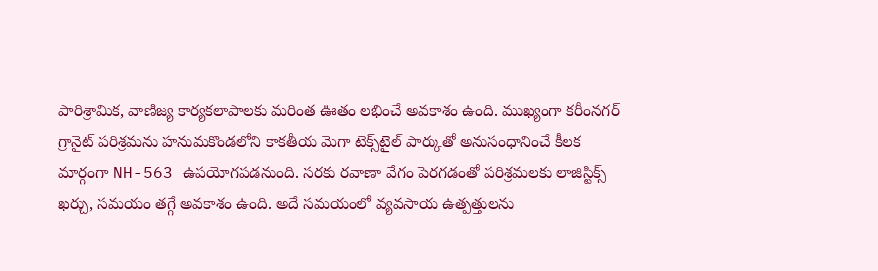పారిశ్రామిక, వాణిజ్య కార్యకలాపాలకు మరింత ఊతం లభించే అవకాశం ఉంది. ముఖ్యంగా కరీంనగర్‌ గ్రానైట్‌ పరిశ్రమను హనుమకొండలోని కాకతీయ మెగా టెక్స్‌టైల్‌ పార్కుతో అనుసంధానించే కీలక మార్గంగా NH-563 ఉపయోగపడనుంది. సరకు రవాణా వేగం పెరగడంతో పరిశ్రమలకు లాజిస్టిక్స్‌ ఖర్చు, సమయం తగ్గే అవకాశం ఉంది. అదే సమయంలో వ్యవసాయ ఉత్పత్తులను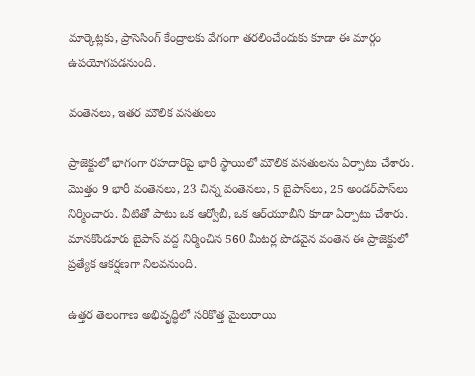మార్కెట్లకు, ప్రాసెసింగ్‌ కేంద్రాలకు వేగంగా తరలించేందుకు కూడా ఈ మార్గం ఉపయోగపడనుంది.

వంతెనలు, ఇతర మౌలిక వసతులు

ప్రాజెక్టులో భాగంగా రహదారిపై భారీ స్థాయిలో మౌలిక వసతులను ఏర్పాటు చేశారు. మొత్తం 9 భారీ వంతెనలు, 23 చిన్న వంతెనలు, 5 బైపాస్‌లు, 25 అండర్‌పాస్‌లు నిర్మించారు. వీటితో పాటు ఒక ఆర్వోబీ, ఒక ఆర్‌యూబీని కూడా ఏర్పాటు చేశారు. మానకొండూరు బైపాస్‌ వద్ద నిర్మించిన 560 మీటర్ల పొడవైన వంతెన ఈ ప్రాజెక్టులో ప్రత్యేక ఆకర్షణగా నిలవనుంది.

ఉత్తర తెలంగాణ అభివృద్ధిలో సరికొత్త మైలురాయి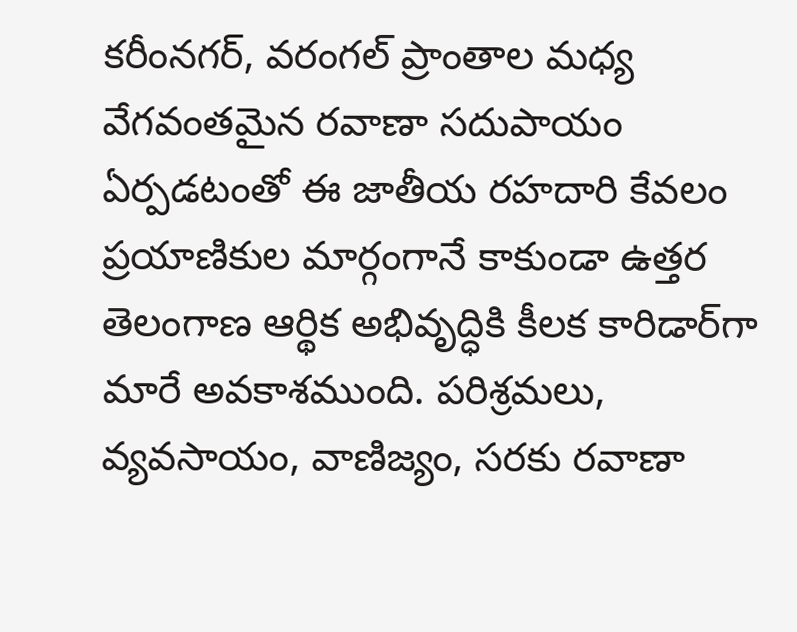కరీంనగర్‌, వరంగల్‌ ప్రాంతాల మధ్య వేగవంతమైన రవాణా సదుపాయం ఏర్పడటంతో ఈ జాతీయ రహదారి కేవలం ప్రయాణికుల మార్గంగానే కాకుండా ఉత్తర తెలంగాణ ఆర్థిక అభివృద్ధికి కీలక కారిడార్‌గా మారే అవకాశముంది. పరిశ్రమలు, వ్యవసాయం, వాణిజ్యం, సరకు రవాణా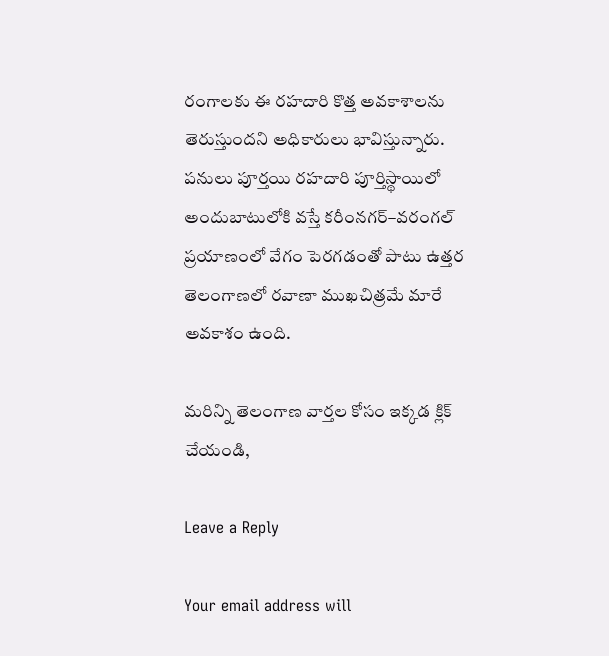రంగాలకు ఈ రహదారి కొత్త అవకాశాలను తెరుస్తుందని అధికారులు భావిస్తున్నారు. పనులు పూర్తయి రహదారి పూర్తిస్థాయిలో అందుబాటులోకి వస్తే కరీంనగర్‌–వరంగల్‌ ప్రయాణంలో వేగం పెరగడంతో పాటు ఉత్తర తెలంగాణలో రవాణా ముఖచిత్రమే మారే అవకాశం ఉంది.

మరిన్ని తెలంగాణ వార్తల కోసం ఇక్కడ క్లిక్ చేయండి,

Leave a Reply

Your email address will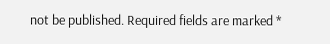not be published. Required fields are marked *